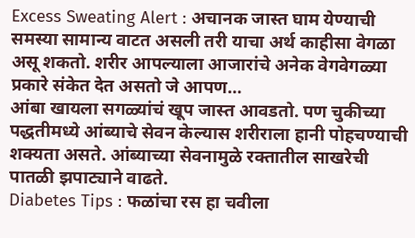Excess Sweating Alert : अचानक जास्त घाम येण्याची समस्या सामान्य वाटत असली तरी याचा अर्थ काहीसा वेगळा असू शकतो. शरीर आपल्याला आजारांचे अनेक वेगवेगळ्या प्रकारे संकेत देत असतो जे आपण…
आंबा खायला सगळ्यांचं खूप जास्त आवडतो. पण चुकीच्या पद्धतीमध्ये आंब्याचे सेवन केल्यास शरीराला हानी पोहचण्याची शक्यता असते. आंब्याच्या सेवनामुळे रक्तातील साखरेची पातळी झपाट्याने वाढते.
Diabetes Tips : फळांचा रस हा चवीला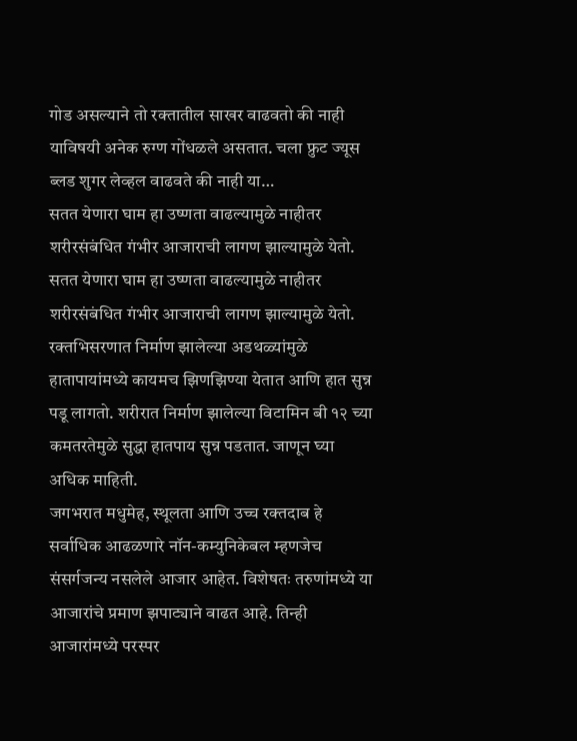गोड असल्याने तो रक्तातील साखर वाढवतो की नाही याविषयी अनेक रुग्ण गोंधळले असतात. चला फ्रुट ज्यूस ब्लड शुगर लेव्हल वाढवते की नाही या…
सतत येणारा घाम हा उष्णता वाढल्यामुळे नाहीतर शरीरसंबंधित गंभीर आजाराची लागण झाल्यामुळे येतो. सतत येणारा घाम हा उष्णता वाढल्यामुळे नाहीतर शरीरसंबंधित गंभीर आजाराची लागण झाल्यामुळे येतो.
रक्तभिसरणात निर्माण झालेल्या अडथळ्यांमुळे हातापायांमध्ये कायमच झिणझिण्या येतात आणि हात सुन्न पडू लागतो. शरीरात निर्माण झालेल्या विटामिन बी १२ च्या कमतरतेमुळे सुद्धा हातपाय सुन्न पडतात. जाणून घ्या अधिक माहिती.
जगभरात मधुमेह, स्थूलता आणि उच्च रक्तदाब हे सर्वाधिक आढळणारे नॉन-कम्युनिकेबल म्हणजेच संसर्गजन्य नसलेले आजार आहेत. विशेषतः तरुणांमध्ये या आजारांचे प्रमाण झपाट्याने वाढत आहे. तिन्ही आजारांमध्ये परस्पर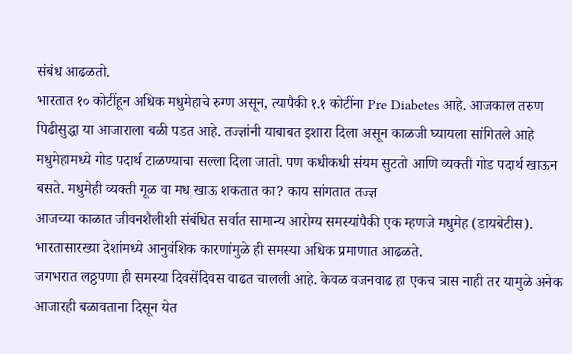संबंध आढळतो.
भारतात १० कोटींहून अधिक मधुमेहाचे रुग्ण असून, त्यापैकी १.१ कोटींना Pre Diabetes आहे. आजकाल तरुण पिढीसुद्धा या आजाराला बळी पडत आहे. तज्ज्ञांनी याबाबत इशारा दिला असून काळजी घ्यायला सांगितले आहे
मधुमेहामध्ये गोड पदार्थ टाळण्याचा सल्ला दिला जातो. पण कधीकधी संयम सुटतो आणि व्यक्ती गोड पदार्थ खाऊन बसते. मधुमेही व्यक्ती गूळ वा मध खाऊ शकतात का? काय सांगतात तज्ज्ञ
आजच्या काळात जीवनशैलीशी संबंधित सर्वात सामान्य आरोग्य समस्यांपैकी एक म्हणजे मधुमेह (डायबेटीस). भारतासारख्या देशांमध्ये आनुवंशिक कारणांमुळे ही समस्या अधिक प्रमाणात आढळते.
जगभरात लठ्ठपणा ही समस्या दिवसेंदिवस वाढत चालली आहे. केवळ वजनवाढ हा एकच त्रास नाही तर यामुळे अनेक आजारही बळावताना दिसून येत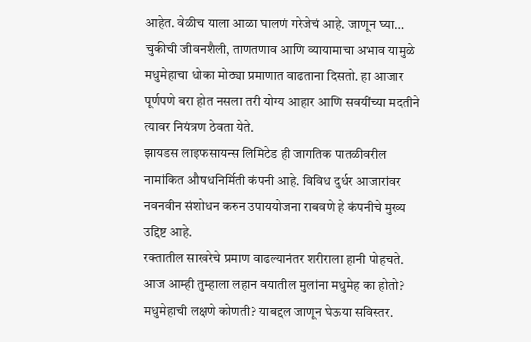आहेत. वेळीच याला आळा घालणं गरेजेचं आहे. जाणून घ्या…
चुकीची जीवनशैली, ताणतणाव आणि व्यायामाचा अभाव यामुळे मधुमेहाचा धोका मोठ्या प्रमाणात वाढताना दिसतो. हा आजार पूर्णपणे बरा होत नसला तरी योग्य आहार आणि सवयींच्या मदतीने त्यावर नियंत्रण ठेवता येते.
झायडस लाइफसायन्स लिमिटेड ही जागतिक पातळीवरील नामांकित औषधनिर्मिती कंपनी आहे. विविध दुर्धर आजारांवर नवनवीन संशोधन करुन उपाययोजना राबवणे हे कंपनीचे मुख्य उद्दिष्ट आहे.
रक्तातील साखरेचे प्रमाण वाढल्यानंतर शरीराला हानी पोहचते. आज आम्ही तुम्हाला लहान वयातील मुलांना मधुमेह का होतो? मधुमेहाची लक्षणे कोणती? याबद्दल जाणून घेऊया सविस्तर.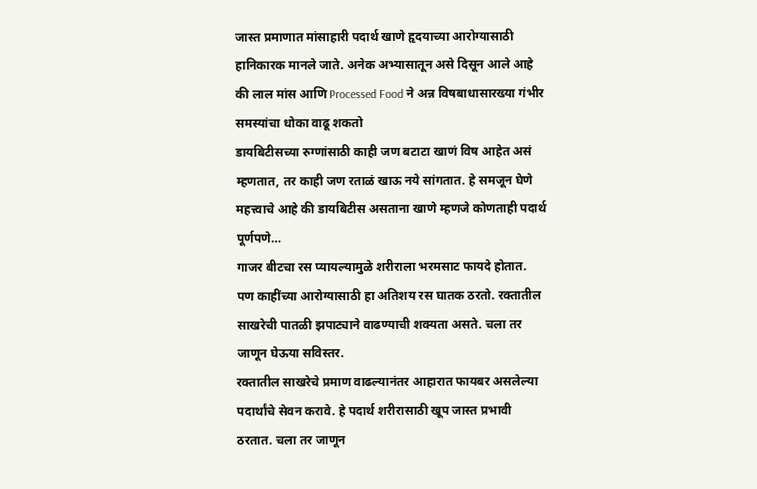जास्त प्रमाणात मांसाहारी पदार्थ खाणे हृदयाच्या आरोग्यासाठी हानिकारक मानले जाते. अनेक अभ्यासातून असे दिसून आले आहे की लाल मांस आणि Processed Food ने अन्न विषबाधासारख्या गंभीर समस्यांचा धोका वाढू शकतो
डायबिटीसच्या रुग्णांसाठी काही जण बटाटा खाणं विष आहेत असं म्हणतात, तर काही जण रताळं खाऊ नये सांगतात. हे समजून घेणे महत्त्वाचे आहे की डायबिटीस असताना खाणे म्हणजे कोणताही पदार्थ पूर्णपणे…
गाजर बीटचा रस प्यायल्यामुळे शरीराला भरमसाट फायदे होतात. पण काहींच्या आरोग्यासाठी हा अतिशय रस घातक ठरतो. रक्तातील साखरेची पातळी झपाट्याने वाढण्याची शक्यता असते. चला तर जाणून घेऊया सविस्तर.
रक्तातील साखरेचे प्रमाण वाढल्यानंतर आहारात फायबर असलेल्या पदार्थांचे सेवन करावे. हे पदार्थ शरीरासाठी खूप जास्त प्रभावी ठरतात. चला तर जाणून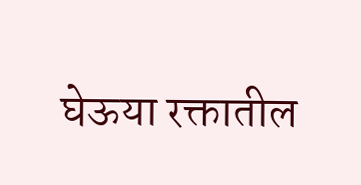घेऊया रक्तातील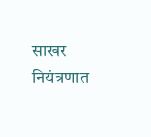साखर नियंत्रणात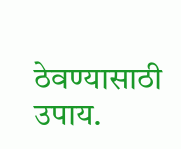ठेवण्यासाठी उपाय.